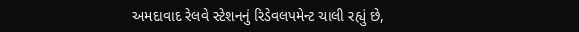અમદાવાદ રેલવે સ્ટેશનનું રિડેવલપમેન્ટ ચાલી રહ્યું છે,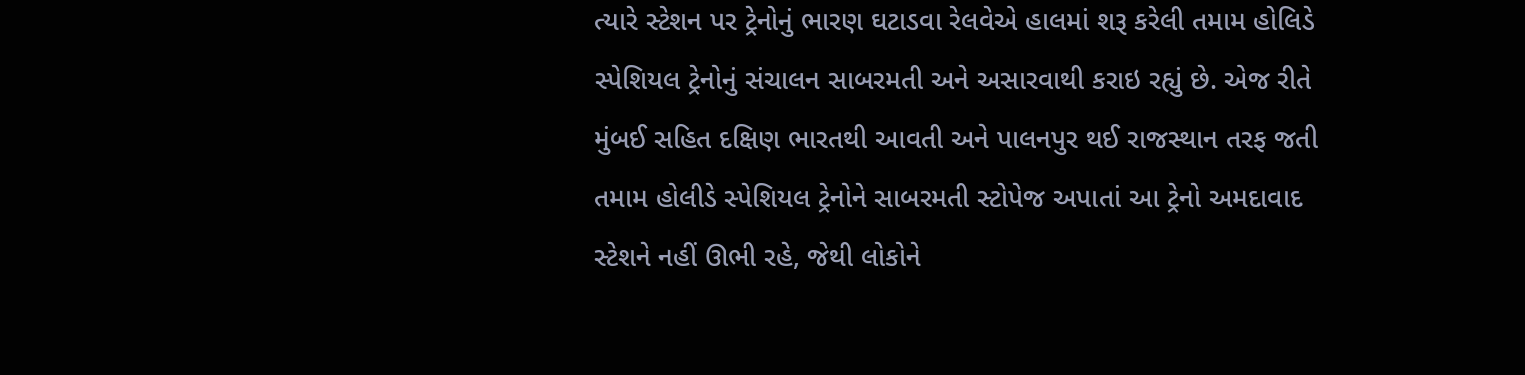ત્યારે સ્ટેશન પર ટ્રેનોનું ભારણ ઘટાડવા રેલવેએ હાલમાં શરૂ કરેલી તમામ હોલિડે સ્પેશિયલ ટ્રેનોનું સંચાલન સાબરમતી અને અસારવાથી કરાઇ રહ્યું છે. એજ રીતે મુંબઈ સહિત દક્ષિણ ભારતથી આવતી અને પાલનપુર થઈ રાજસ્થાન તરફ જતી તમામ હોલીડે સ્પેશિયલ ટ્રેનોને સાબરમતી સ્ટોપેજ અપાતાં આ ટ્રેનો અમદાવાદ સ્ટેશને નહીં ઊભી રહે, જેથી લોકોને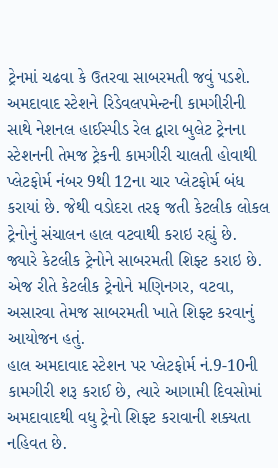ટ્રેનમાં ચઢવા કે ઉતરવા સાબરમતી જવું પડશે.
અમદાવાદ સ્ટેશને રિડેવલપમેન્ટની કામગીરીની સાથે નેશનલ હાઈસ્પીડ રેલ દ્વારા બુલેટ ટ્રેનના સ્ટેશનની તેમજ ટ્રેકની કામગીરી ચાલતી હોવાથી પ્લેટફોર્મ નંબર 9થી 12ના ચાર પ્લેટફોર્મ બંધ કરાયાં છે. જેથી વડોદરા તરફ જતી કેટલીક લોકલ ટ્રેનોનું સંચાલન હાલ વટવાથી કરાઇ રહ્યું છે.
જ્યારે કેટલીક ટ્રેનોને સાબરમતી શિફ્ટ કરાઇ છે. એજ રીતે કેટલીક ટ્રેનોને મણિનગર, વટવા, અસારવા તેમજ સાબરમતી ખાતે શિફ્ટ કરવાનું આયોજન હતું.
હાલ અમદાવાદ સ્ટેશન પર પ્લેટફોર્મ નં.9-10ની કામગીરી શરૂ કરાઈ છે, ત્યારે આગામી દિવસોમાં અમદાવાદથી વધુ ટ્રેનો શિફ્ટ કરાવાની શક્યતા નહિવત છે.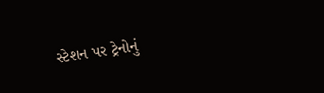સ્ટેશન પર ટ્રેનોનું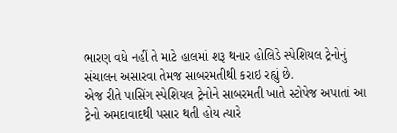ભારણ વધે નહીં તે માટે હાલમાં શરૂ થનાર હોલિડે સ્પેશિયલ ટ્રેનોનું સંચાલન અસારવા તેમજ સાબરમતીથી કરાઇ રહ્યું છે.
એજ રીતે પાસિંગ સ્પેશિયલ ટ્રેનોને સાબરમતી ખાતે સ્ટોપેજ અપાતાં આ ટ્રેનો અમદાવાદથી પસાર થતી હોય ત્યારે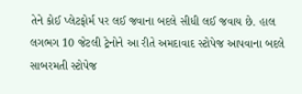તેને કોઈ પ્લેટફોર્મ પર લઈ જવાના બદલે સીધી લઈ જવાય છે. હાલ લગભગ 10 જેટલી ટ્રેનોને આ રીતે અમદાવાદ સ્ટોપેજ આપવાના બદલે સાબરમતી સ્ટોપેજ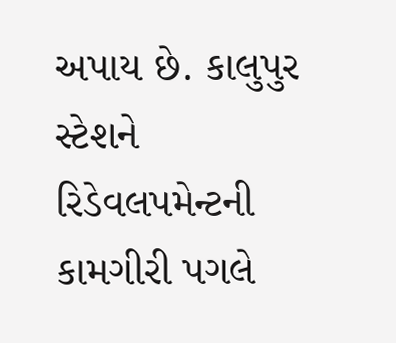અપાય છે. કાલુપુર સ્ટેશને રિડેવલપમેન્ટની કામગીરી પગલે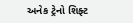અનેક ટ્રેનો શિફ્ટ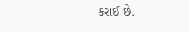કરાઈ છે.